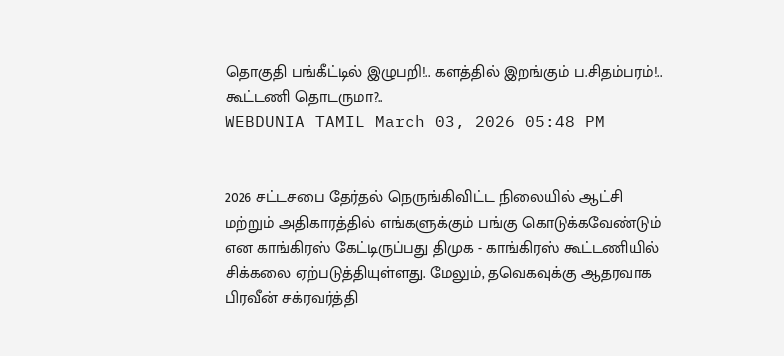தொகுதி பங்கீட்டில் இழுபறி!.. களத்தில் இறங்கும் ப.சிதம்பரம்!.. கூட்டணி தொடருமா?..
WEBDUNIA TAMIL March 03, 2026 05:48 PM


2026 சட்டசபை தேர்தல் நெருங்கிவிட்ட நிலையில் ஆட்சி மற்றும் அதிகாரத்தில் எங்களுக்கும் பங்கு கொடுக்கவேண்டும் என காங்கிரஸ் கேட்டிருப்பது திமுக - காங்கிரஸ் கூட்டணியில் சிக்கலை ஏற்படுத்தியுள்ளது. மேலும், தவெகவுக்கு ஆதரவாக பிரவீன் சக்ரவர்த்தி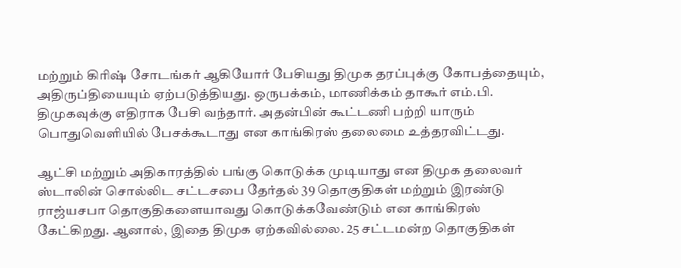மற்றும் கிரிஷ் சோடங்கர் ஆகியோர் பேசியது திமுக தரப்புக்கு கோபத்தையும், அதிருப்தியையும் ஏற்படுத்தியது. ஒருபக்கம், மாணிக்கம் தாகூர் எம்.பி. திமுகவுக்கு எதிராக பேசி வந்தார். அதன்பின் கூட்டணி பற்றி யாரும் பொதுவெளியில் பேசக்கூடாது என காங்கிரஸ் தலைமை உத்தரவிட்டது.

ஆட்சி மற்றும் அதிகாரத்தில் பங்கு கொடுக்க முடியாது என திமுக தலைவர் ஸ்டாலின் சொல்லிட சட்டசபை தேர்தல் 39 தொகுதிகள் மற்றும் இரண்டு ராஜ்யசபா தொகுதிகளையாவது கொடுக்கவேண்டும் என காங்கிரஸ் கேட்கிறது. ஆனால், இதை திமுக ஏற்கவில்லை. 25 சட்டமன்ற தொகுதிகள்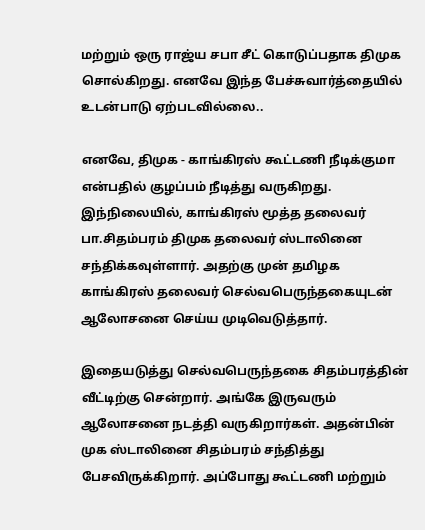மற்றும் ஒரு ராஜ்ய சபா சீட் கொடுப்பதாக திமுக சொல்கிறது. எனவே இந்த பேச்சுவார்த்தையில் உடன்பாடு ஏற்படவில்லை..

எனவே, திமுக - காங்கிரஸ் கூட்டணி நீடிக்குமா என்பதில் குழப்பம் நீடித்து வருகிறது. இந்நிலையில், காங்கிரஸ் மூத்த தலைவர் பா.சிதம்பரம் திமுக தலைவர் ஸ்டாலினை சந்திக்கவுள்ளார். அதற்கு முன் தமிழக காங்கிரஸ் தலைவர் செல்வபெருந்தகையுடன் ஆலோசனை செய்ய முடிவெடுத்தார்.

இதையடுத்து செல்வபெருந்தகை சிதம்பரத்தின் வீட்டிற்கு சென்றார். அங்கே இருவரும் ஆலோசனை நடத்தி வருகிறார்கள். அதன்பின் முக ஸ்டாலினை சிதம்பரம் சந்தித்து பேசவிருக்கிறார். அப்போது கூட்டணி மற்றும்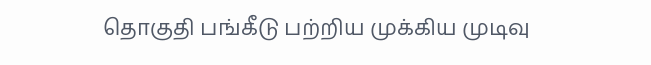தொகுதி பங்கீடு பற்றிய முக்கிய முடிவு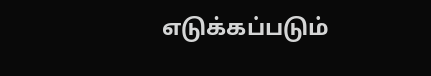எடுக்கப்படும்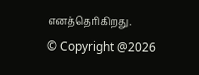எனத்தெரிகிறது.
© Copyright @2026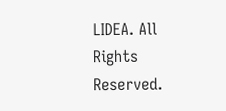LIDEA. All Rights Reserved.